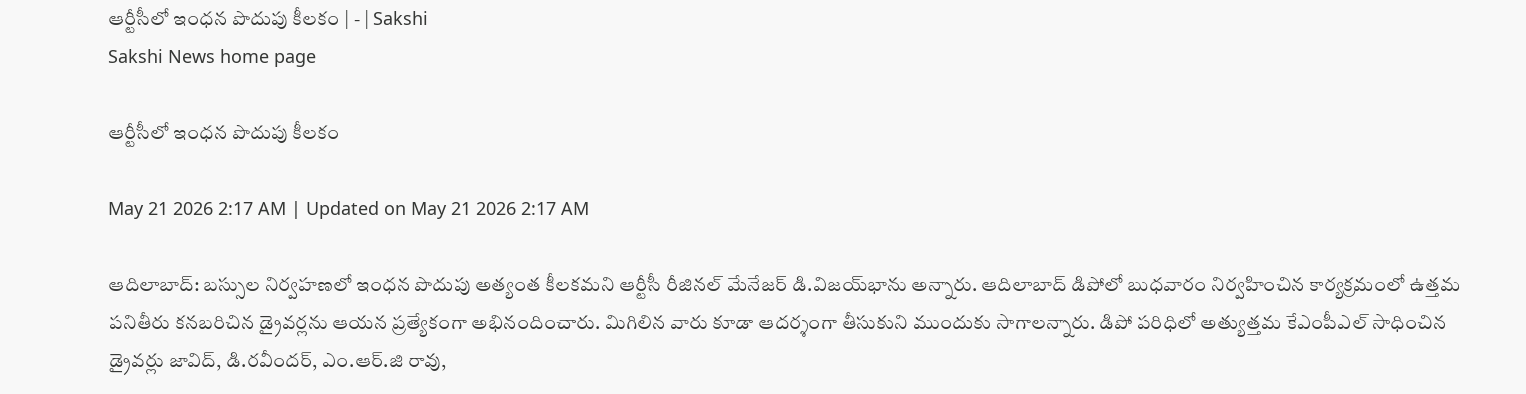ఆర్టీసీలో ఇంధన పొదుపు కీలకం | - | Sakshi
Sakshi News home page

ఆర్టీసీలో ఇంధన పొదుపు కీలకం

May 21 2026 2:17 AM | Updated on May 21 2026 2:17 AM

ఆదిలాబాద్‌: బస్సుల నిర్వహణలో ఇంధన పొదుపు అత్యంత కీలకమని ఆర్టీసీ రీజినల్‌ మేనేజర్‌ డి.విజయ్‌భాను అన్నారు. ఆదిలాబాద్‌ డిపోలో బుధవారం నిర్వహించిన కార్యక్రమంలో ఉత్తమ పనితీరు కనబరిచిన డ్రైవర్లను ఆయన ప్రత్యేకంగా అభినందించారు. మిగిలిన వారు కూడా ఆదర్శంగా తీసుకుని ముందుకు సాగాలన్నారు. డిపో పరిధిలో అత్యుత్తమ కేఎంపీఎల్‌ సాధించిన డ్రైవర్లు జావిద్‌, డి.రవీందర్‌, ఎం.ఆర్‌.జి రావు,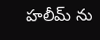హలీమ్‌ ను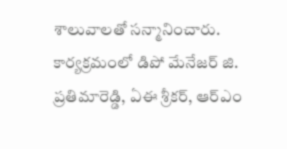శాలువాలతో సన్మానించారు. కార్యక్రమంలో డిపో మేనేజర్‌ జి. ప్రతిమారెడ్డి, ఏఈ శ్రీకర్‌, ఆర్‌ఎం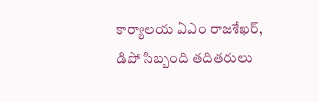కార్యాలయ ఏఎం రాజశేఖర్‌, డిపో సిబ్బంది తదితరులు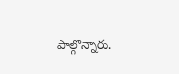పాల్గొన్నారు.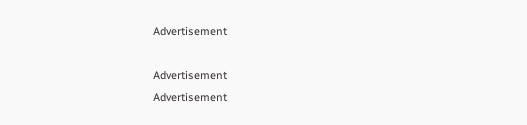Advertisement

Advertisement
Advertisement